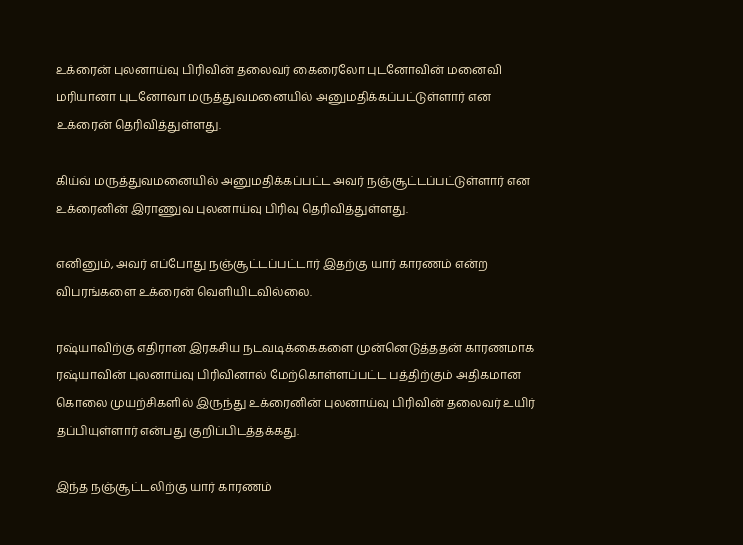உக்ரைன் புலனாய்வு பிரிவின் தலைவர் கைரைலோ புடனோவின் மனைவி மரியானா புடனோவா மருத்துவமனையில் அனுமதிக்கப்பட்டுள்ளார் என உக்ரைன் தெரிவித்துள்ளது.

கிய்வ் மருத்துவமனையில் அனுமதிக்கப்பட்ட அவர் நஞ்சூட்டப்பட்டுள்ளார் என உக்ரைனின் இராணுவ புலனாய்வு பிரிவு தெரிவித்துள்ளது.

எனினும், அவர் எப்போது நஞ்சூட்டப்பட்டார் இதற்கு யார் காரணம் என்ற விபரங்களை உக்ரைன் வெளியிடவில்லை.

ரஷ்யாவிற்கு எதிரான இரகசிய நடவடிக்கைகளை முன்னெடுத்ததன் காரணமாக ரஷ்யாவின் புலனாய்வு பிரிவினால் மேற்கொள்ளப்பட்ட பத்திற்கும் அதிகமான கொலை முயற்சிகளில் இருந்து உக்ரைனின் புலனாய்வு பிரிவின் தலைவர் உயிர் தப்பியுள்ளார் என்பது குறிப்பிடத்தக்கது.

இந்த நஞ்சூட்டலிற்கு யார் காரணம்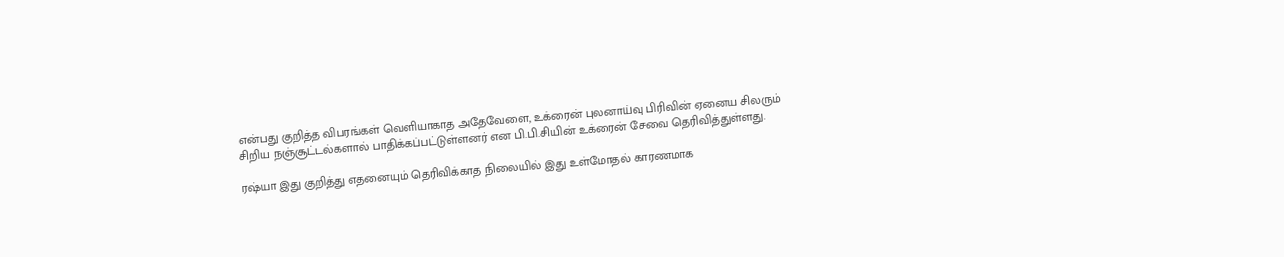என்பது குறித்த விபரங்கள் வெளியாகாத அதேவேளை, உக்ரைன் புலனாய்வு பிரிவின் ஏனைய சிலரும் சிறிய நஞ்சூட்டல்களால் பாதிக்கப்பட்டுள்ளனர் என பி.பி.சியின் உக்ரைன் சேவை தெரிவித்துள்ளது.

ரஷ்யா இது குறித்து எதனையும் தெரிவிக்காத நிலையில் இது உள்மோதல் காரணமாக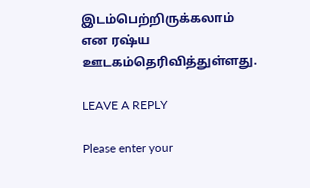இடம்பெற்றிருக்கலாம் என ரஷ்ய ஊடகம்தெரிவித்துள்ளது.

LEAVE A REPLY

Please enter your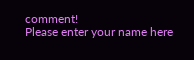comment!
Please enter your name here